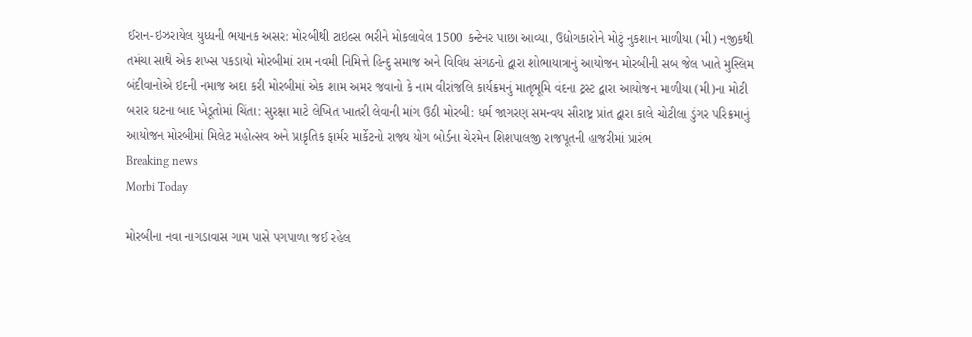ઈરાન-ઇઝરાયેલ યુધ્ધની ભયાનક અસર: મોરબીથી ટાઇલ્સ ભરીને મોકલાવેલ 1500 કન્ટેનર પાછા આવ્યા, ઉદ્યોગકારોને મોટું નુકશાન માળીયા (મી) નજીકથી તમંચા સાથે એક શખ્સ પકડાયો મોરબીમાં રામ નવમી નિમિત્તે હિન્દુ સમાજ અને વિવિધ સંગઠનો દ્વારા શોભાયાત્રાનું આયોજન મોરબીની સબ જેલ ખાતે મુસ્લિમ બંદીવાનોએ ઇદની નમાજ અદા કરી મોરબીમાં એક શામ અમર જવાનો કે નામ વીરાંજલિ કાર્યક્રમનું માતૃભૂમિ વંદના ટ્રસ્ટ દ્વારા આયોજન માળીયા (મી)ના મોટી બરાર ઘટના બાદ ખેડૂતોમાં ચિંતા: સુરક્ષા માટે લેખિત ખાતરી લેવાની માંગ ઉઠી મોરબી: ધર્મ જાગરણ સમન્વય સૌરાષ્ટ્ર પ્રાંત દ્વારા કાલે ચોટીલા ડુંગર પરિક્રમાનું આયોજન મોરબીમાં મિલેટ મહોત્સવ અને પ્રાકૃતિક ફાર્મર માર્કેટનો રાજ્ય યોગ બોર્ડના ચેરમેન શિશપાલજી રાજપૂતની હાજરીમાં પ્રારંભ
Breaking news
Morbi Today

મોરબીના નવા નાગડાવાસ ગામ પાસે પગપાળા જઈ રહેલ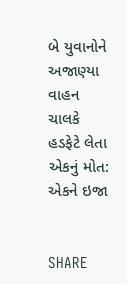બે યુવાનોને અજાણ્યા વાહન ચાલકે હડફેટે લેતા એકનું મોત: એકને ઇજા


SHARE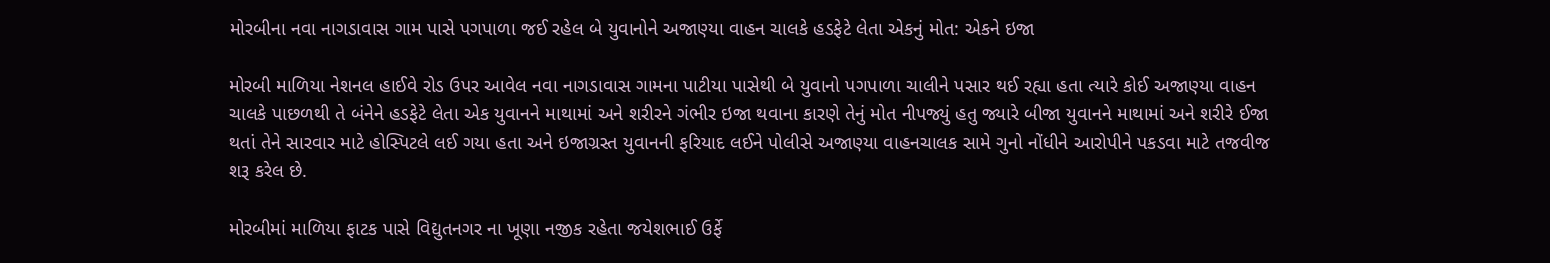મોરબીના નવા નાગડાવાસ ગામ પાસે પગપાળા જઈ રહેલ બે યુવાનોને અજાણ્યા વાહન ચાલકે હડફેટે લેતા એકનું મોત: એકને ઇજા

મોરબી માળિયા નેશનલ હાઈવે રોડ ઉપર આવેલ નવા નાગડાવાસ ગામના પાટીયા પાસેથી બે યુવાનો પગપાળા ચાલીને પસાર થઈ રહ્યા હતા ત્યારે કોઈ અજાણ્યા વાહન ચાલકે પાછળથી તે બંનેને હડફેટે લેતા એક યુવાનને માથામાં અને શરીરને ગંભીર ઇજા થવાના કારણે તેનું મોત નીપજ્યું હતુ જ્યારે બીજા યુવાનને માથામાં અને શરીરે ઈજા થતાં તેને સારવાર માટે હોસ્પિટલે લઈ ગયા હતા અને ઇજાગ્રસ્ત યુવાનની ફરિયાદ લઈને પોલીસે અજાણ્યા વાહનચાલક સામે ગુનો નોંધીને આરોપીને પકડવા માટે તજવીજ શરૂ કરેલ છે.

મોરબીમાં માળિયા ફાટક પાસે વિદ્યુતનગર ના ખૂણા નજીક રહેતા જયેશભાઈ ઉર્ફે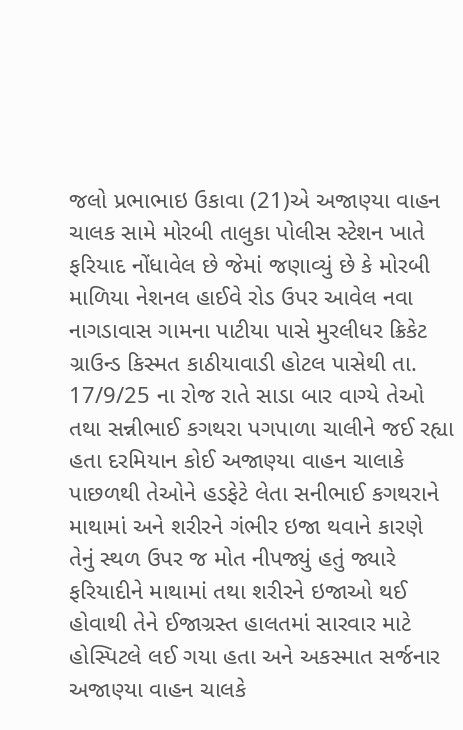જલો પ્રભાભાઇ ઉકાવા (21)એ અજાણ્યા વાહન ચાલક સામે મોરબી તાલુકા પોલીસ સ્ટેશન ખાતે ફરિયાદ નોંધાવેલ છે જેમાં જણાવ્યું છે કે મોરબી માળિયા નેશનલ હાઈવે રોડ ઉપર આવેલ નવા નાગડાવાસ ગામના પાટીયા પાસે મુરલીધર ક્રિકેટ ગ્રાઉન્ડ કિસ્મત કાઠીયાવાડી હોટલ પાસેથી તા. 17/9/25 ના રોજ રાતે સાડા બાર વાગ્યે તેઓ તથા સન્નીભાઈ કગથરા પગપાળા ચાલીને જઈ રહ્યા હતા દરમિયાન કોઈ અજાણ્યા વાહન ચાલાકે પાછળથી તેઓને હડફેટે લેતા સનીભાઈ કગથરાને માથામાં અને શરીરને ગંભીર ઇજા થવાને કારણે તેનું સ્થળ ઉપર જ મોત નીપજ્યું હતું જ્યારે ફરિયાદીને માથામાં તથા શરીરને ઇજાઓ થઈ હોવાથી તેને ઈજાગ્રસ્ત હાલતમાં સારવાર માટે હોસ્પિટલે લઈ ગયા હતા અને અકસ્માત સર્જનાર અજાણ્યા વાહન ચાલકે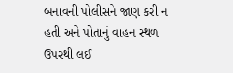બનાવની પોલીસને જાણ કરી ન હતી અને પોતાનું વાહન સ્થળ ઉપરથી લઈ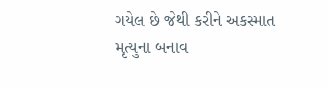ગયેલ છે જેથી કરીને અકસ્માત મૃત્યુના બનાવ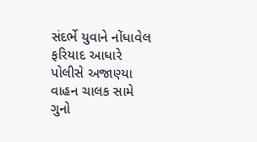સંદર્ભે યુવાને નોંધાવેલ ફરિયાદ આધારે પોલીસે અજાણ્યા વાહન ચાલક સામે ગુનો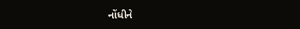નોંધીને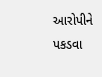આરોપીને પકડવા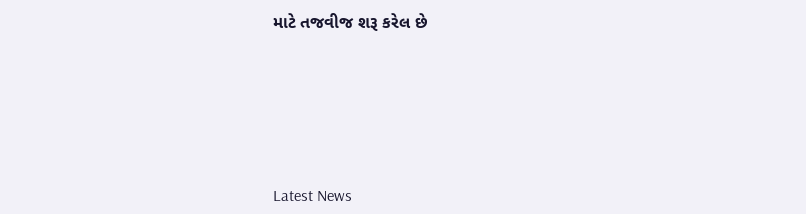માટે તજવીજ શરૂ કરેલ છે






Latest News